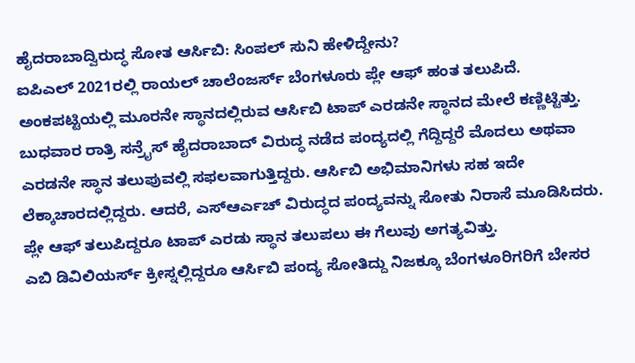ಹೈದರಾಬಾದ್ವಿರುದ್ಧ ಸೋತ ಆರ್ಸಿಬಿ: ಸಿಂಪಲ್ ಸುನಿ ಹೇಳಿದ್ದೇನು?
ಐಪಿಎಲ್ 2021ರಲ್ಲಿ ರಾಯಲ್ ಚಾಲೆಂಜರ್ಸ್ ಬೆಂಗಳೂರು ಪ್ಲೇ ಆಫ್ ಹಂತ ತಲುಪಿದೆ. ಅಂಕಪಟ್ಟಿಯಲ್ಲಿ ಮೂರನೇ ಸ್ಥಾನದಲ್ಲಿರುವ ಆರ್ಸಿಬಿ ಟಾಪ್ ಎರಡನೇ ಸ್ಥಾನದ ಮೇಲೆ ಕಣ್ಣಿಟ್ಟಿತ್ತು. ಬುಧವಾರ ರಾತ್ರಿ ಸನ್ರೈಸ್ ಹೈದರಾಬಾದ್ ವಿರುದ್ಧ ನಡೆದ ಪಂದ್ಯದಲ್ಲಿ ಗೆದ್ದಿದ್ದರೆ ಮೊದಲು ಅಥವಾ ಎರಡನೇ ಸ್ಥಾನ ತಲುಪುವಲ್ಲಿ ಸಫಲವಾಗುತ್ತಿದ್ದರು. ಆರ್ಸಿಬಿ ಅಭಿಮಾನಿಗಳು ಸಹ ಇದೇ ಲೆಕ್ಕಾಚಾರದಲ್ಲಿದ್ದರು. ಆದರೆ, ಎಸ್ಆರ್ಎಚ್ ವಿರುದ್ಧದ ಪಂದ್ಯವನ್ನು ಸೋತು ನಿರಾಸೆ ಮೂಡಿಸಿದರು. ಪ್ಲೇ ಆಫ್ ತಲುಪಿದ್ದರೂ ಟಾಪ್ ಎರಡು ಸ್ಥಾನ ತಲುಪಲು ಈ ಗೆಲುವು ಅಗತ್ಯವಿತ್ತು.
ಎಬಿ ಡಿವಿಲಿಯರ್ಸ್ ಕ್ರೀಸ್ನಲ್ಲಿದ್ದರೂ ಆರ್ಸಿಬಿ ಪಂದ್ಯ ಸೋತಿದ್ದು ನಿಜಕ್ಕೂ ಬೆಂಗಳೂರಿಗರಿಗೆ ಬೇಸರ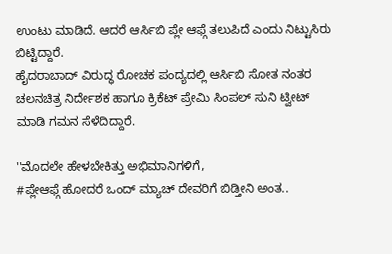ಉಂಟು ಮಾಡಿದೆ. ಆದರೆ ಆರ್ಸಿಬಿ ಪ್ಲೇ ಆಫ್ಗೆ ತಲುಪಿದೆ ಎಂದು ನಿಟ್ಟುಸಿರು ಬಿಟ್ಟಿದ್ದಾರೆ.
ಹೈದರಾಬಾದ್ ವಿರುದ್ಧ ರೋಚಕ ಪಂದ್ಯದಲ್ಲಿ ಆರ್ಸಿಬಿ ಸೋತ ನಂತರ ಚಲನಚಿತ್ರ ನಿರ್ದೇಶಕ ಹಾಗೂ ಕ್ರಿಕೆಟ್ ಪ್ರೇಮಿ ಸಿಂಪಲ್ ಸುನಿ ಟ್ವೀಟ್ ಮಾಡಿ ಗಮನ ಸೆಳೆದಿದ್ದಾರೆ.

''ಮೊದಲೇ ಹೇಳಬೇಕಿತ್ತು ಅಭಿಮಾನಿಗಳಿಗೆ,
#ಪ್ಲೇಆಫ್ಗೆ ಹೋದರೆ ಒಂದ್ ಮ್ಯಾಚ್ ದೇವರಿಗೆ ಬಿಡ್ತೀನಿ ಅಂತ..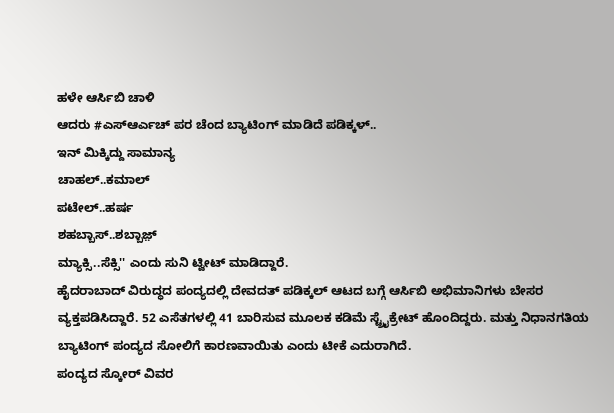ಹಳೇ ಆರ್ಸಿಬಿ ಚಾಳಿ
ಆದರು #ಎಸ್ಆರ್ಎಚ್ ಪರ ಚೆಂದ ಬ್ಯಾಟಿಂಗ್ ಮಾಡಿದೆ ಪಡಿಕ್ಕಳ್..
ಇನ್ ಮಿಕ್ಕಿದ್ದು ಸಾಮಾನ್ಯ
ಚಾಹಲ್..ಕಮಾಲ್
ಪಟೇಲ್..ಹರ್ಷ
ಶಹಬ್ಬಾಸ್..ಶಬ್ಬಾಜ಼್
ಮ್ಯಾಕ್ಸಿ..ಸೆಕ್ಸಿ'' ಎಂದು ಸುನಿ ಟ್ವೀಟ್ ಮಾಡಿದ್ದಾರೆ.
ಹೈದರಾಬಾದ್ ವಿರುದ್ಧದ ಪಂದ್ಯದಲ್ಲಿ ದೇವದತ್ ಪಡಿಕ್ಕಲ್ ಆಟದ ಬಗ್ಗೆ ಆರ್ಸಿಬಿ ಅಭಿಮಾನಿಗಳು ಬೇಸರ ವ್ಯಕ್ತಪಡಿಸಿದ್ದಾರೆ. 52 ಎಸೆತಗಳಲ್ಲಿ 41 ಬಾರಿಸುವ ಮೂಲಕ ಕಡಿಮೆ ಸ್ಟ್ರೈಕ್ರೇಟ್ ಹೊಂದಿದ್ದರು. ಮತ್ತು ನಿಧಾನಗತಿಯ ಬ್ಯಾಟಿಂಗ್ ಪಂದ್ಯದ ಸೋಲಿಗೆ ಕಾರಣವಾಯಿತು ಎಂದು ಟೀಕೆ ಎದುರಾಗಿದೆ.
ಪಂದ್ಯದ ಸ್ಕೋರ್ ವಿವರ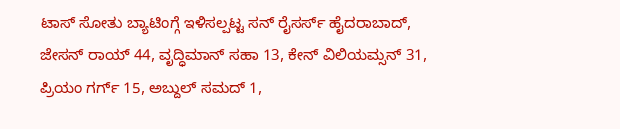ಟಾಸ್ ಸೋತು ಬ್ಯಾಟಿಂಗ್ಗೆ ಇಳಿಸಲ್ಪಟ್ಟ ಸನ್ ರೈಸರ್ಸ್ ಹೈದರಾಬಾದ್, ಜೇಸನ್ ರಾಯ್ 44, ವೃದ್ಧಿಮಾನ್ ಸಹಾ 13, ಕೇನ್ ವಿಲಿಯಮ್ಸನ್ 31, ಪ್ರಿಯಂ ಗರ್ಗ್ 15, ಅಬ್ದುಲ್ ಸಮದ್ 1,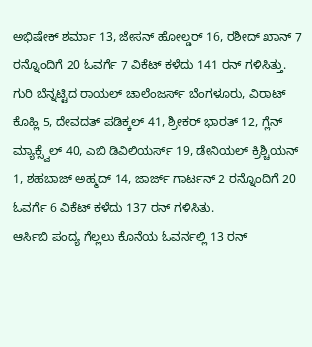ಅಭಿಷೇಕ್ ಶರ್ಮಾ 13, ಜೇಸನ್ ಹೋಲ್ಡರ್ 16, ರಶೀದ್ ಖಾನ್ 7 ರನ್ನೊಂದಿಗೆ 20 ಓವರ್ಗೆ 7 ವಿಕೆಟ್ ಕಳೆದು 141 ರನ್ ಗಳಿಸಿತ್ತು.
ಗುರಿ ಬೆನ್ನಟ್ಟಿದ ರಾಯಲ್ ಚಾಲೆಂಜರ್ಸ್ ಬೆಂಗಳೂರು, ವಿರಾಟ್ ಕೊಹ್ಲಿ 5, ದೇವದತ್ ಪಡಿಕ್ಕಲ್ 41, ಶ್ರೀಕರ್ ಭಾರತ್ 12, ಗ್ಲೆನ್ ಮ್ಯಾಕ್ಸ್ವೆಲ್ 40, ಎಬಿ ಡಿವಿಲಿಯರ್ಸ್ 19, ಡೇನಿಯಲ್ ಕ್ರಿಶ್ಚಿಯನ್ 1, ಶಹಬಾಜ್ ಅಹ್ಮದ್ 14, ಜಾರ್ಜ್ ಗಾರ್ಟನ್ 2 ರನ್ನೊಂದಿಗೆ 20 ಓವರ್ಗೆ 6 ವಿಕೆಟ್ ಕಳೆದು 137 ರನ್ ಗಳಿಸಿತು.
ಆರ್ಸಿಬಿ ಪಂದ್ಯ ಗೆಲ್ಲಲು ಕೊನೆಯ ಓವರ್ನಲ್ಲಿ 13 ರನ್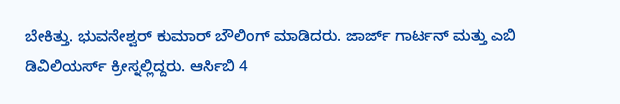ಬೇಕಿತ್ತು. ಭುವನೇಶ್ವರ್ ಕುಮಾರ್ ಬೌಲಿಂಗ್ ಮಾಡಿದರು. ಜಾರ್ಜ್ ಗಾರ್ಟನ್ ಮತ್ತು ಎಬಿ ಡಿವಿಲಿಯರ್ಸ್ ಕ್ರೀಸ್ನಲ್ಲಿದ್ದರು. ಆರ್ಸಿಬಿ 4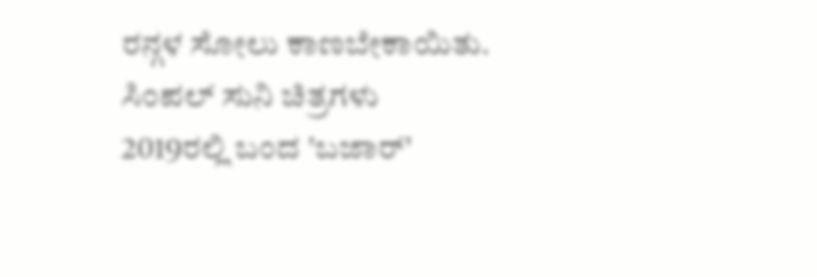ರನ್ಗಳ ಸೋಲು ಕಾಣಬೇಕಾಯಿತು.
ಸಿಂಪಲ್ ಸುನಿ ಚಿತ್ರಗಳು
2019ರಲ್ಲಿ ಬಂದ 'ಬಜಾರ್'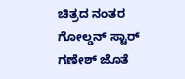ಚಿತ್ರದ ನಂತರ ಗೋಲ್ಡನ್ ಸ್ಟಾರ್ ಗಣೇಶ್ ಜೊತೆ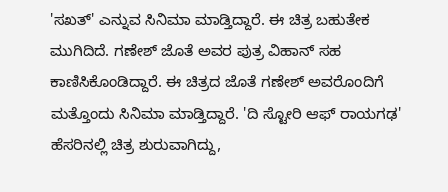'ಸಖತ್' ಎನ್ನುವ ಸಿನಿಮಾ ಮಾಡ್ತಿದ್ದಾರೆ. ಈ ಚಿತ್ರ ಬಹುತೇಕ ಮುಗಿದಿದೆ. ಗಣೇಶ್ ಜೊತೆ ಅವರ ಪುತ್ರ ವಿಹಾನ್ ಸಹ ಕಾಣಿಸಿಕೊಂಡಿದ್ದಾರೆ. ಈ ಚಿತ್ರದ ಜೊತೆ ಗಣೇಶ್ ಅವರೊಂದಿಗೆ ಮತ್ತೊಂದು ಸಿನಿಮಾ ಮಾಡ್ತಿದ್ದಾರೆ. 'ದಿ ಸ್ಟೋರಿ ಆಫ್ ರಾಯಗಢ' ಹೆಸರಿನಲ್ಲಿ ಚಿತ್ರ ಶುರುವಾಗಿದ್ದು,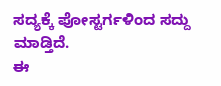ಸದ್ಯಕ್ಕೆ ಪೋಸ್ಟರ್ಗಳಿಂದ ಸದ್ದು ಮಾಡ್ತಿದೆ.
ಈ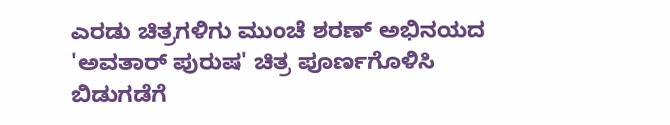ಎರಡು ಚಿತ್ರಗಳಿಗು ಮುಂಚೆ ಶರಣ್ ಅಭಿನಯದ 'ಅವತಾರ್ ಪುರುಷ' ಚಿತ್ರ ಪೂರ್ಣಗೊಳಿಸಿ ಬಿಡುಗಡೆಗೆ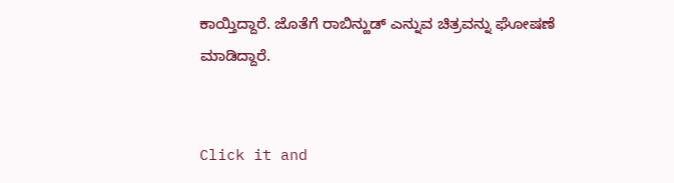ಕಾಯ್ತಿದ್ದಾರೆ. ಜೊತೆಗೆ ರಾಬಿನ್ಹುಡ್ ಎನ್ನುವ ಚಿತ್ರವನ್ನು ಘೋಷಣೆ ಮಾಡಿದ್ದಾರೆ.


Click it and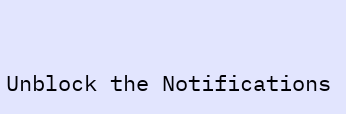Unblock the Notifications